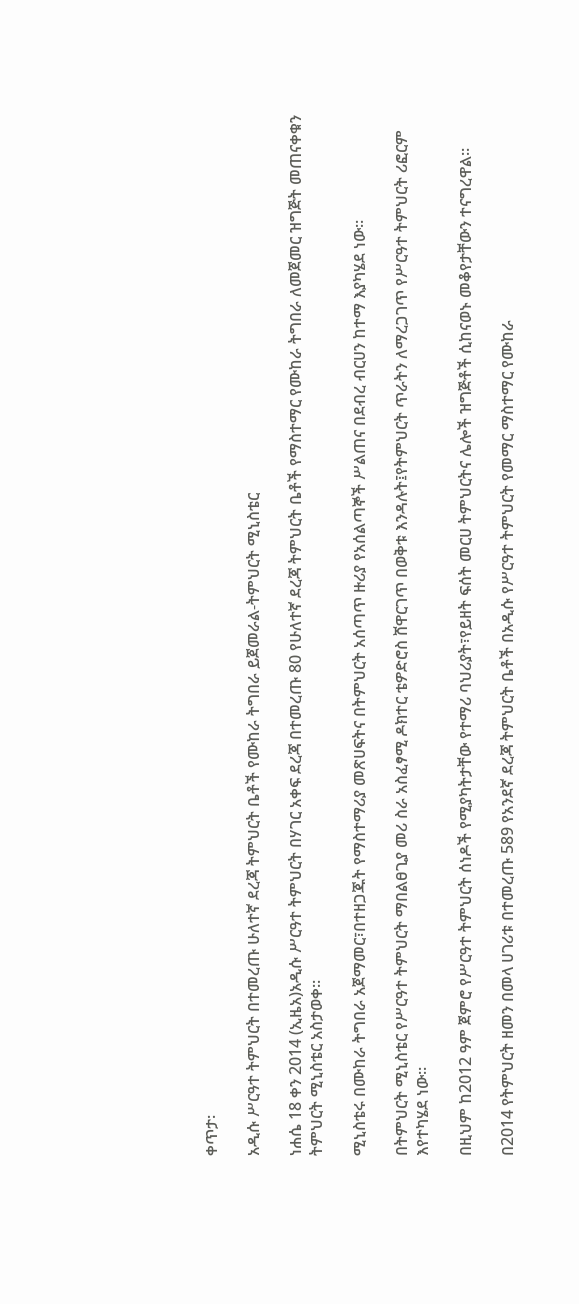ቀጥታ፡

አዲሱ ሥርዓተ ትምህርት በተመረጡ ሁለተኛ ደረጃ ትምህርት ቤቶች የሙከራ ትግበራ ይጀመራል-ትምህርት ሚኒስቴር

ነሐሴ 18 ቀን 2014 (ኢዜአ)አዲሱ ሥርዓተ ትምህርት በሃገር አቀፍ ደረጃ በተመረጡ 80 የሁለተኛ ደረጃ ትምህርት ቤቶች የማስተማር የሙከራ ትግበራ ለመጀመር ዝግጅት መጠናቀቁን ትምህርት ሚኒስቴር አስታወቀ።

ሚኒስቴሩ በሙከራ ትግበራ አጀማመር፣በተዘጋጁት የማስተማሪያ መጽሀፍትና በትምህርት አሰጣጥ ዙሪያ የአሰልጣኞች ሥልጠና በደብረ ብርሀን ከተማ እያካሄደ ነው።

በትምህርት ሚኒስቴር የሥርዓተ ትምህርት ማበልፀጊያ መሪ ስራ አስፈፃሚ ዶክተር ቴዎድሮስ ሸዋርገጥ በወቅቱ እንዳሉት፤የትምህርት ጥራትን ለማረጋገጥ የሥርዓተ ትምህርት ሪፎርም እየተካሄደ ነው።

በዚህም ከ2012 ዓም ጀምሮ የሥርዓተ ትምህርት ሰነዶች የሚያካትታቸው የተማሪ ባህሪያት፣የይዘት ፍሰት መርሀ ትምህርትና ሌሎች ዝግጅቶች ሲከናወኑ መቆየታቸውን ተናግረዋል።

በ2014 የትምህርት ዘመን በመላ ሀገሪቱ በተመረጡ 589 የአንደኛ ደረጃ ትምህርት ቤቶች በአዲሱ የሥርዓተ ትምህርት የመማር ማስተማር የሙከራ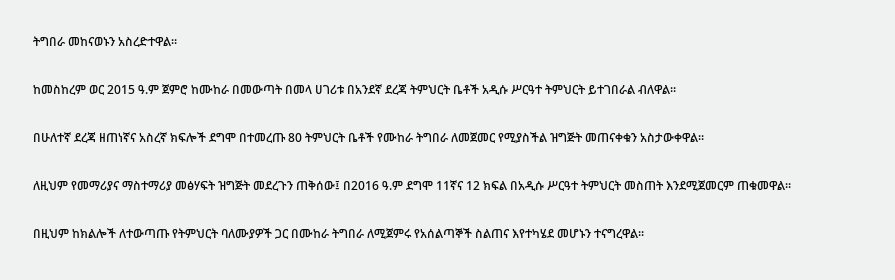ትግበራ መከናወኑን አስረድተዋል።

ከመስከረም ወር 2015 ዓ.ም ጀምሮ ከሙከራ በመውጣት በመላ ሀገሪቱ በአንደኛ ደረጃ ትምህርት ቤቶች አዲሱ ሥርዓተ ትምህርት ይተገበራል ብለዋል።

በሁለተኛ ደረጃ ዘጠነኛና አስረኛ ክፍሎች ደግሞ በተመረጡ 80 ትምህርት ቤቶች የሙከራ ትግበራ ለመጀመር የሚያስችል ዝግጅት መጠናቀቁን አስታውቀዋል።

ለዚህም የመማሪያና ማስተማሪያ መፅሃፍት ዝግጅት መደረጉን ጠቅሰው፤ በ2016 ዓ.ም ደግሞ 11ኛና 12 ክፍል በአዲሱ ሥርዓተ ትምህርት መስጠት እንደሚጀመርም ጠቁመዋል።

በዚህም ከክልሎች ለተውጣጡ የትምህርት ባለሙያዎች ጋር በሙከራ ትግበራ ለሚጀምሩ የአሰልጣኞች ስልጠና እየተካሄደ መሆኑን ተናግረዋል።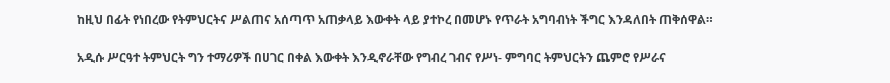ከዚህ በፊት የነበረው የትምህርትና ሥልጠና አሰጣጥ አጠቃላይ እውቀት ላይ ያተኮረ በመሆኑ የጥራት አግባብነት ችግር እንዳለበት ጠቅሰዋል።

አዲሱ ሥርዓተ ትምህርት ግን ተማሪዎች በሀገር በቀል እውቀት እንዲኖራቸው የግብረ ገብና የሥነ- ምግባር ትምህርትን ጨምሮ የሥራና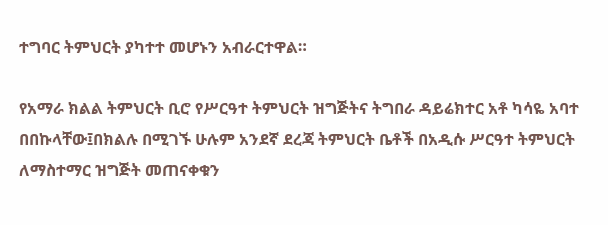ተግባር ትምህርት ያካተተ መሆኑን አብራርተዋል።

የአማራ ክልል ትምህርት ቢሮ የሥርዓተ ትምህርት ዝግጅትና ትግበራ ዳይሬክተር አቶ ካሳዬ አባተ በበኩላቸው፤በክልሉ በሚገኙ ሁሉም አንደኛ ደረጃ ትምህርት ቤቶች በአዲሱ ሥርዓተ ትምህርት ለማስተማር ዝግጅት መጠናቀቁን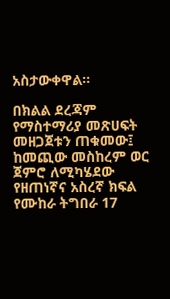አስታውቀዋል።

በክልል ደረጃም የማስተማሪያ መጽሀፍት መዘጋጀቱን ጠቁመው፤ ከመጪው መስከረም ወር ጀምሮ ለሚካሄደው የዘጠነኛና አስረኛ ክፍል የሙከራ ትግበራ 17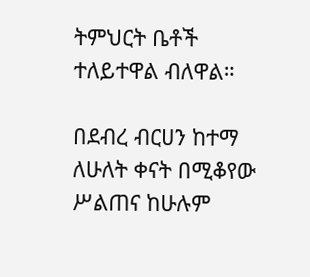ትምህርት ቤቶች ተለይተዋል ብለዋል።

በደብረ ብርሀን ከተማ ለሁለት ቀናት በሚቆየው ሥልጠና ከሁሉም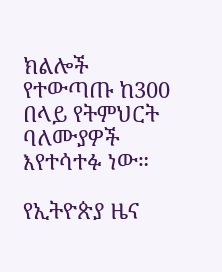ክልሎች የተውጣጡ ከ300 በላይ የትምህርት ባለሙያዎች እየተሳተፉ ነው።

የኢትዮጵያ ዜና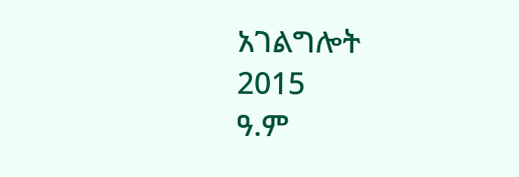አገልግሎት
2015
ዓ.ም